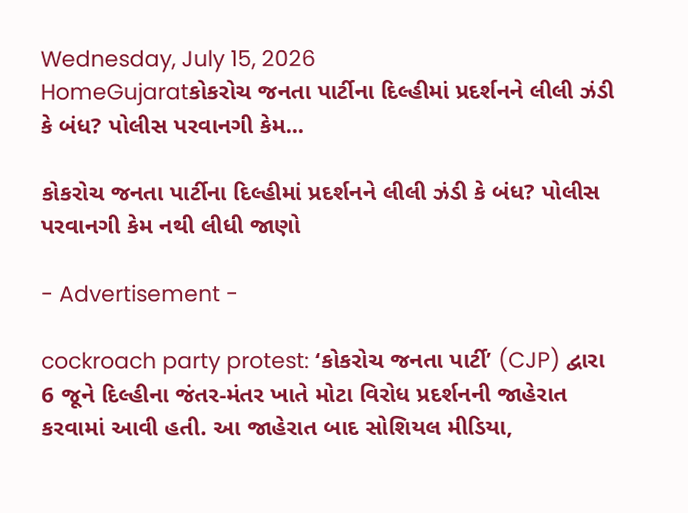Wednesday, July 15, 2026
HomeGujaratકોકરોચ જનતા પાર્ટીના દિલ્હીમાં પ્રદર્શનને લીલી ઝંડી કે બંધ? પોલીસ પરવાનગી કેમ...

કોકરોચ જનતા પાર્ટીના દિલ્હીમાં પ્રદર્શનને લીલી ઝંડી કે બંધ? પોલીસ પરવાનગી કેમ નથી લીધી જાણો

- Advertisement -

cockroach party protest: ‘કોકરોચ જનતા પાર્ટી’ (CJP) દ્વારા 6 જૂને દિલ્હીના જંતર-મંતર ખાતે મોટા વિરોધ પ્રદર્શનની જાહેરાત કરવામાં આવી હતી. આ જાહેરાત બાદ સોશિયલ મીડિયા,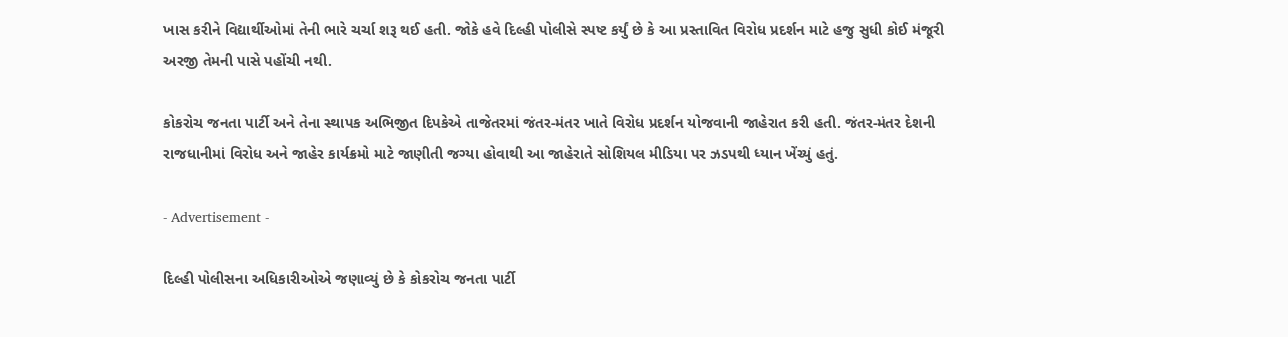ખાસ કરીને વિદ્યાર્થીઓમાં તેની ભારે ચર્ચા શરૂ થઈ હતી. જોકે હવે દિલ્હી પોલીસે સ્પષ્ટ કર્યું છે કે આ પ્રસ્તાવિત વિરોધ પ્રદર્શન માટે હજુ સુધી કોઈ મંજૂરી અરજી તેમની પાસે પહોંચી નથી.

કોકરોચ જનતા પાર્ટી અને તેના સ્થાપક અભિજીત દિપકેએ તાજેતરમાં જંતર-મંતર ખાતે વિરોધ પ્રદર્શન યોજવાની જાહેરાત કરી હતી. જંતર-મંતર દેશની રાજધાનીમાં વિરોધ અને જાહેર કાર્યક્રમો માટે જાણીતી જગ્યા હોવાથી આ જાહેરાતે સોશિયલ મીડિયા પર ઝડપથી ધ્યાન ખેંચ્યું હતું.

- Advertisement -

દિલ્હી પોલીસના અધિકારીઓએ જણાવ્યું છે કે કોકરોચ જનતા પાર્ટી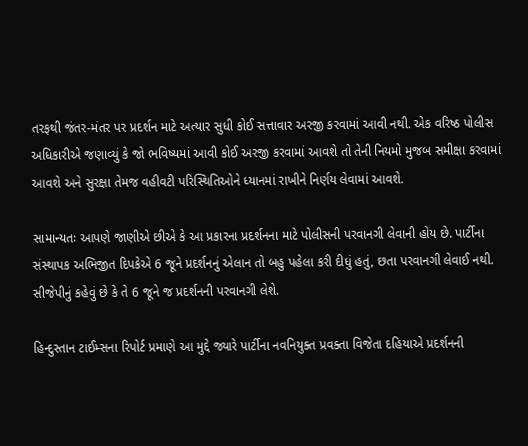તરફથી જંતર-મંતર પર પ્રદર્શન માટે અત્યાર સુધી કોઈ સત્તાવાર અરજી કરવામાં આવી નથી. એક વરિષ્ઠ પોલીસ અધિકારીએ જણાવ્યું કે જો ભવિષ્યમાં આવી કોઈ અરજી કરવામાં આવશે તો તેની નિયમો મુજબ સમીક્ષા કરવામાં આવશે અને સુરક્ષા તેમજ વહીવટી પરિસ્થિતિઓને ધ્યાનમાં રાખીને નિર્ણય લેવામાં આવશે.

સામાન્યતઃ આપણે જાણીએ છીએ કે આ પ્રકારના પ્રદર્શનના માટે પોલીસની પરવાનગી લેવાની હોય છે. પાર્ટીના સંસ્થાપક અભિજીત દિપકેએ 6 જૂને પ્રદર્શનનું એલાન તો બહુ પહેલા કરી દીધું હતું, છતા પરવાનગી લેવાઈ નથી. સીજેપીનું કહેવું છે કે તે 6 જૂને જ પ્રદર્શનની પરવાનગી લેશે.

હિન્દુસ્તાન ટાઈમ્સના રિપોર્ટ પ્રમાણે આ મુદ્દે જ્યારે પાર્ટીના નવનિયુક્ત પ્રવક્તા વિજેતા દહિયાએ પ્રદર્શનની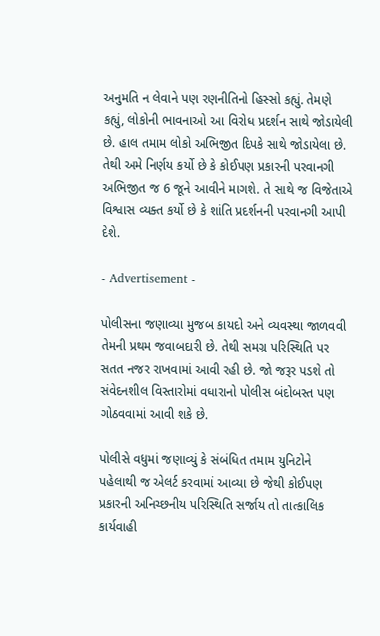અનુમતિ ન લેવાને પણ રણનીતિનો હિસ્સો કહ્યું. તેમણે કહ્યું, લોકોની ભાવનાઓ આ વિરોધ પ્રદર્શન સાથે જોડાયેલી છે. હાલ તમામ લોકો અભિજીત દિપકે સાથે જોડાયેલા છે. તેથી અમે નિર્ણય કર્યો છે કે કોઈપણ પ્રકારની પરવાનગી અભિજીત જ 6 જૂને આવીને માગશે. તે સાથે જ વિજેતાએ વિશ્વાસ વ્યક્ત કર્યો છે કે શાંતિ પ્રદર્શનની પરવાનગી આપી દેશે.

- Advertisement -

પોલીસના જણાવ્યા મુજબ કાયદો અને વ્યવસ્થા જાળવવી તેમની પ્રથમ જવાબદારી છે. તેથી સમગ્ર પરિસ્થિતિ પર સતત નજર રાખવામાં આવી રહી છે. જો જરૂર પડશે તો સંવેદનશીલ વિસ્તારોમાં વધારાનો પોલીસ બંદોબસ્ત પણ ગોઠવવામાં આવી શકે છે.

પોલીસે વધુમાં જણાવ્યું કે સંબંધિત તમામ યુનિટોને પહેલાથી જ એલર્ટ કરવામાં આવ્યા છે જેથી કોઈપણ પ્રકારની અનિચ્છનીય પરિસ્થિતિ સર્જાય તો તાત્કાલિક કાર્યવાહી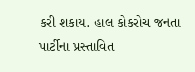કરી શકાય. હાલ કોકરોચ જનતા પાર્ટીના પ્રસ્તાવિત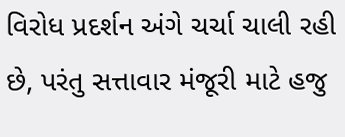વિરોધ પ્રદર્શન અંગે ચર્ચા ચાલી રહી છે, પરંતુ સત્તાવાર મંજૂરી માટે હજુ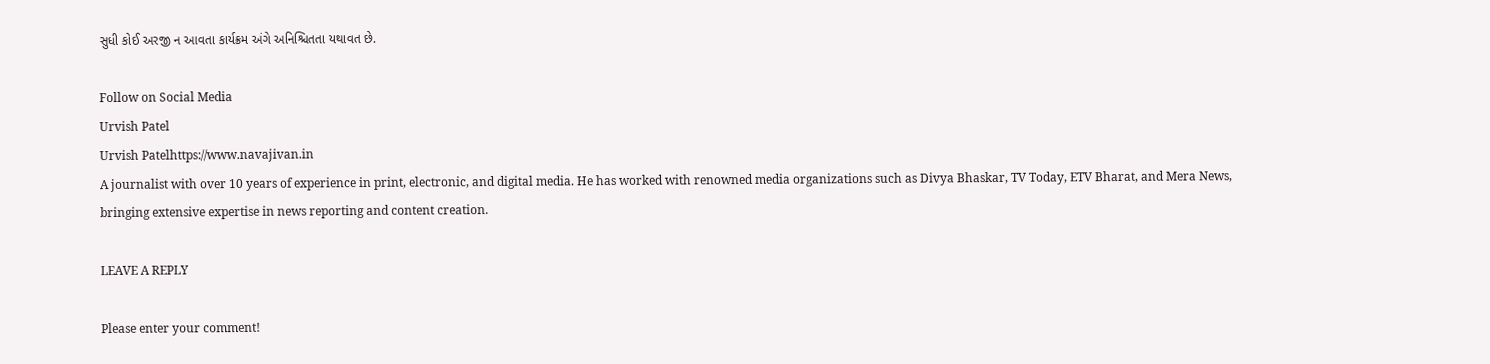સુધી કોઈ અરજી ન આવતા કાર્યક્રમ અંગે અનિશ્ચિતતા યથાવત છે.

Follow on Social Media
Urvish Patel
Urvish Patelhttps://www.navajivan.in
A journalist with over 10 years of experience in print, electronic, and digital media. He has worked with renowned media organizations such as Divya Bhaskar, TV Today, ETV Bharat, and Mera News, bringing extensive expertise in news reporting and content creation.

LEAVE A REPLY

Please enter your comment!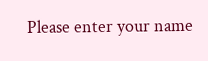Please enter your name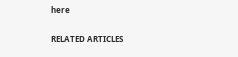here

RELATED ARTICLES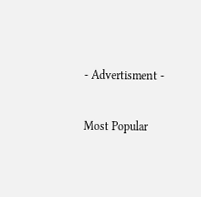- Advertisment -

Most Popular